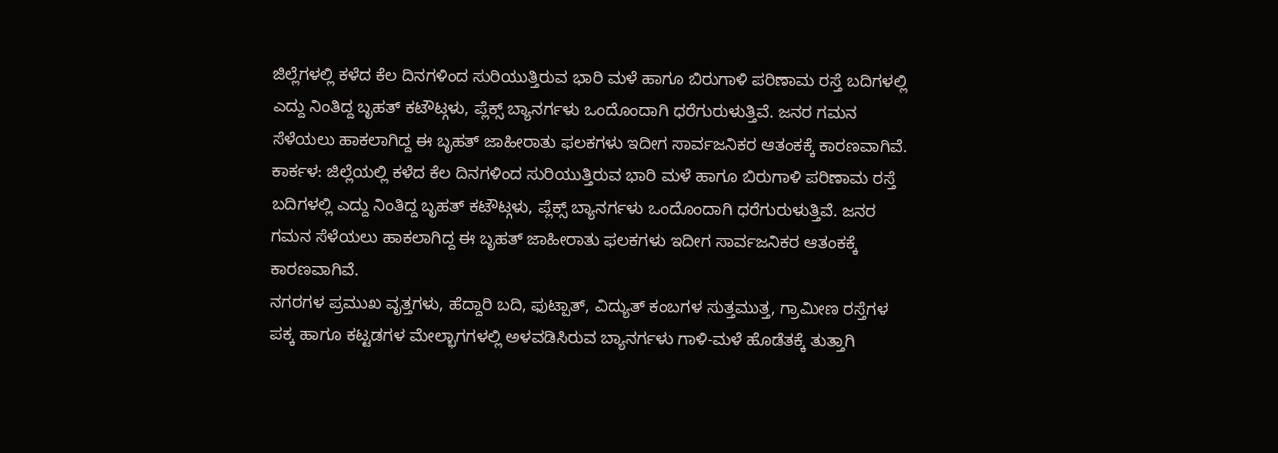ಜಿಲ್ಲೆಗಳಲ್ಲಿ ಕಳೆದ ಕೆಲ ದಿನಗಳಿಂದ ಸುರಿಯುತ್ತಿರುವ ಭಾರಿ ಮಳೆ ಹಾಗೂ ಬಿರುಗಾಳಿ ಪರಿಣಾಮ ರಸ್ತೆ ಬದಿಗಳಲ್ಲಿ ಎದ್ದು ನಿಂತಿದ್ದ ಬೃಹತ್ ಕಟೌಟ್ಗಳು, ಪ್ಲೆಕ್ಸ್ ಬ್ಯಾನರ್ಗಳು ಒಂದೊಂದಾಗಿ ಧರೆಗುರುಳುತ್ತಿವೆ. ಜನರ ಗಮನ ಸೆಳೆಯಲು ಹಾಕಲಾಗಿದ್ದ ಈ ಬೃಹತ್ ಜಾಹೀರಾತು ಫಲಕಗಳು ಇದೀಗ ಸಾರ್ವಜನಿಕರ ಆತಂಕಕ್ಕೆ ಕಾರಣವಾಗಿವೆ.
ಕಾರ್ಕಳ: ಜಿಲ್ಲೆಯಲ್ಲಿ ಕಳೆದ ಕೆಲ ದಿನಗಳಿಂದ ಸುರಿಯುತ್ತಿರುವ ಭಾರಿ ಮಳೆ ಹಾಗೂ ಬಿರುಗಾಳಿ ಪರಿಣಾಮ ರಸ್ತೆ ಬದಿಗಳಲ್ಲಿ ಎದ್ದು ನಿಂತಿದ್ದ ಬೃಹತ್ ಕಟೌಟ್ಗಳು, ಪ್ಲೆಕ್ಸ್ ಬ್ಯಾನರ್ಗಳು ಒಂದೊಂದಾಗಿ ಧರೆಗುರುಳುತ್ತಿವೆ. ಜನರ ಗಮನ ಸೆಳೆಯಲು ಹಾಕಲಾಗಿದ್ದ ಈ ಬೃಹತ್ ಜಾಹೀರಾತು ಫಲಕಗಳು ಇದೀಗ ಸಾರ್ವಜನಿಕರ ಆತಂಕಕ್ಕೆ ಕಾರಣವಾಗಿವೆ.
ನಗರಗಳ ಪ್ರಮುಖ ವೃತ್ತಗಳು, ಹೆದ್ದಾರಿ ಬದಿ, ಫುಟ್ಪಾತ್, ವಿದ್ಯುತ್ ಕಂಬಗಳ ಸುತ್ತಮುತ್ತ, ಗ್ರಾಮೀಣ ರಸ್ತೆಗಳ ಪಕ್ಕ ಹಾಗೂ ಕಟ್ಟಡಗಳ ಮೇಲ್ಭಾಗಗಳಲ್ಲಿ ಅಳವಡಿಸಿರುವ ಬ್ಯಾನರ್ಗಳು ಗಾಳಿ-ಮಳೆ ಹೊಡೆತಕ್ಕೆ ತುತ್ತಾಗಿ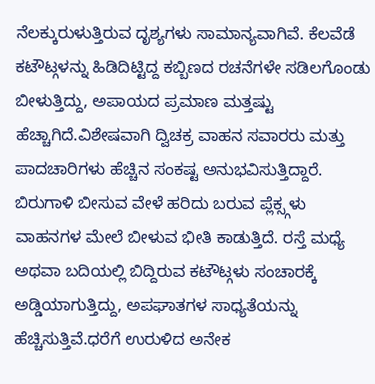ನೆಲಕ್ಕುರುಳುತ್ತಿರುವ ದೃಶ್ಯಗಳು ಸಾಮಾನ್ಯವಾಗಿವೆ. ಕೆಲವೆಡೆ ಕಟೌಟ್ಗಳನ್ನು ಹಿಡಿದಿಟ್ಟಿದ್ದ ಕಬ್ಬಿಣದ ರಚನೆಗಳೇ ಸಡಿಲಗೊಂಡು ಬೀಳುತ್ತಿದ್ದು, ಅಪಾಯದ ಪ್ರಮಾಣ ಮತ್ತಷ್ಟು ಹೆಚ್ಚಾಗಿದೆ.ವಿಶೇಷವಾಗಿ ದ್ವಿಚಕ್ರ ವಾಹನ ಸವಾರರು ಮತ್ತು ಪಾದಚಾರಿಗಳು ಹೆಚ್ಚಿನ ಸಂಕಷ್ಟ ಅನುಭವಿಸುತ್ತಿದ್ದಾರೆ. ಬಿರುಗಾಳಿ ಬೀಸುವ ವೇಳೆ ಹರಿದು ಬರುವ ಪ್ಲೆಕ್ಸ್ಗಳು ವಾಹನಗಳ ಮೇಲೆ ಬೀಳುವ ಭೀತಿ ಕಾಡುತ್ತಿದೆ. ರಸ್ತೆ ಮಧ್ಯೆ ಅಥವಾ ಬದಿಯಲ್ಲಿ ಬಿದ್ದಿರುವ ಕಟೌಟ್ಗಳು ಸಂಚಾರಕ್ಕೆ ಅಡ್ಡಿಯಾಗುತ್ತಿದ್ದು, ಅಪಘಾತಗಳ ಸಾಧ್ಯತೆಯನ್ನು ಹೆಚ್ಚಿಸುತ್ತಿವೆ.ಧರೆಗೆ ಉರುಳಿದ ಅನೇಕ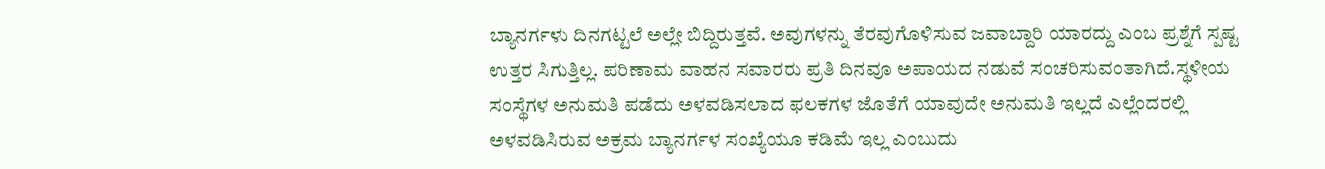ಬ್ಯಾನರ್ಗಳು ದಿನಗಟ್ಟಲೆ ಅಲ್ಲೇ ಬಿದ್ದಿರುತ್ತವೆ. ಅವುಗಳನ್ನು ತೆರವುಗೊಳಿಸುವ ಜವಾಬ್ದಾರಿ ಯಾರದ್ದು ಎಂಬ ಪ್ರಶ್ನೆಗೆ ಸ್ಪಷ್ಟ ಉತ್ತರ ಸಿಗುತ್ತಿಲ್ಲ. ಪರಿಣಾಮ ವಾಹನ ಸವಾರರು ಪ್ರತಿ ದಿನವೂ ಅಪಾಯದ ನಡುವೆ ಸಂಚರಿಸುವಂತಾಗಿದೆ.ಸ್ಥಳೀಯ ಸಂಸ್ಥೆಗಳ ಅನುಮತಿ ಪಡೆದು ಅಳವಡಿಸಲಾದ ಫಲಕಗಳ ಜೊತೆಗೆ ಯಾವುದೇ ಅನುಮತಿ ಇಲ್ಲದೆ ಎಲ್ಲೆಂದರಲ್ಲಿ ಅಳವಡಿಸಿರುವ ಅಕ್ರಮ ಬ್ಯಾನರ್ಗಳ ಸಂಖ್ಯೆಯೂ ಕಡಿಮೆ ಇಲ್ಲ ಎಂಬುದು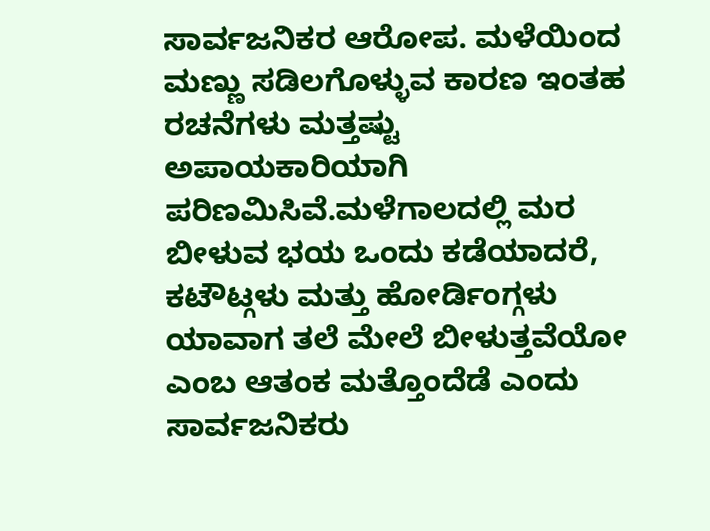ಸಾರ್ವಜನಿಕರ ಆರೋಪ. ಮಳೆಯಿಂದ ಮಣ್ಣು ಸಡಿಲಗೊಳ್ಳುವ ಕಾರಣ ಇಂತಹ ರಚನೆಗಳು ಮತ್ತಷ್ಟು ಅಪಾಯಕಾರಿಯಾಗಿ ಪರಿಣಮಿಸಿವೆ.ಮಳೆಗಾಲದಲ್ಲಿ ಮರ ಬೀಳುವ ಭಯ ಒಂದು ಕಡೆಯಾದರೆ, ಕಟೌಟ್ಗಳು ಮತ್ತು ಹೋರ್ಡಿಂಗ್ಗಳು ಯಾವಾಗ ತಲೆ ಮೇಲೆ ಬೀಳುತ್ತವೆಯೋ ಎಂಬ ಆತಂಕ ಮತ್ತೊಂದೆಡೆ ಎಂದು ಸಾರ್ವಜನಿಕರು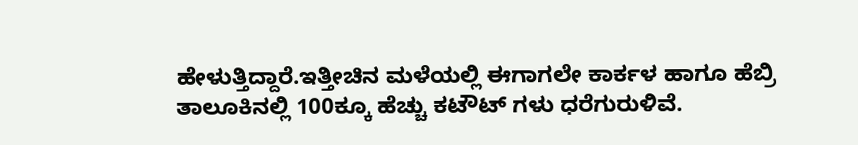ಹೇಳುತ್ತಿದ್ದಾರೆ.ಇತ್ತೀಚಿನ ಮಳೆಯಲ್ಲಿ ಈಗಾಗಲೇ ಕಾರ್ಕಳ ಹಾಗೂ ಹೆಬ್ರಿ ತಾಲೂಕಿನಲ್ಲಿ 100ಕ್ಕೂ ಹೆಚ್ಚು ಕಟೌಟ್ ಗಳು ಧರೆಗುರುಳಿವೆ.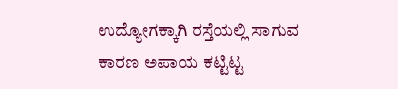ಉದ್ಯೋಗಕ್ಕಾಗಿ ರಸ್ತೆಯಲ್ಲಿ ಸಾಗುವ ಕಾರಣ ಅಪಾಯ ಕಟ್ಟಿಟ್ಟ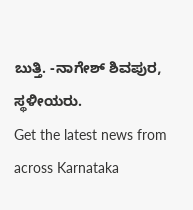ಬುತ್ತಿ. -ನಾಗೇಶ್ ಶಿವಪುರ, ಸ್ಥಳೀಯರು.
Get the latest news from across Karnataka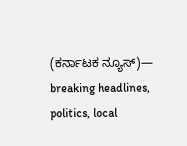(ಕರ್ನಾಟಕ ನ್ಯೂಸ್)— breaking headlines, politics, local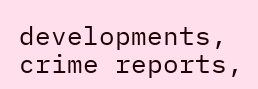developments, crime reports,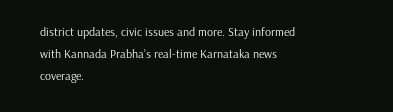district updates, civic issues and more. Stay informed with Kannada Prabha’s real‑time Karnataka news coverage.